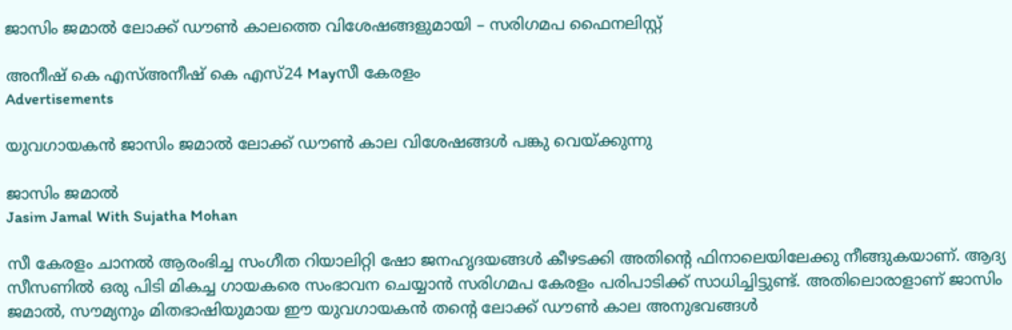ജാസിം ജമാൽ ലോക്ക് ഡൗൺ കാലത്തെ വിശേഷങ്ങളുമായി – സരിഗമപ ഫൈനലിസ്റ്റ്

അനീഷ്‌ കെ എസ്അനീഷ്‌ കെ എസ്24 Mayസീ കേരളം
Advertisements

യുവഗായകൻ ജാസിം ജമാൽ ലോക്ക് ഡൗൺ കാല വിശേഷങ്ങള്‍ പങ്കു വെയ്ക്കുന്നു

ജാസിം ജമാൽ
Jasim Jamal With Sujatha Mohan

സീ കേരളം ചാനല്‍ ആരംഭിച്ച സംഗീത റിയാലിറ്റി ഷോ ജനഹൃദയങ്ങള്‍ കീഴടക്കി അതിന്റെ ഫിനാലെയിലേക്കു നീങ്ങുകയാണ്. ആദ്യ സീസണില്‍ ഒരു പിടി മികച്ച ഗായകരെ സംഭാവന ചെയ്യാൻ സരിഗമപ കേരളം പരിപാടിക്ക് സാധിച്ചിട്ടുണ്ട്. അതിലൊരാളാണ് ജാസിം ജമാൽ, സൗമ്യനും മിതഭാഷിയുമായ ഈ യുവഗായകന്‍ തന്‍റെ ലോക്ക് ഡൗൺ കാല അനുഭവങ്ങൾ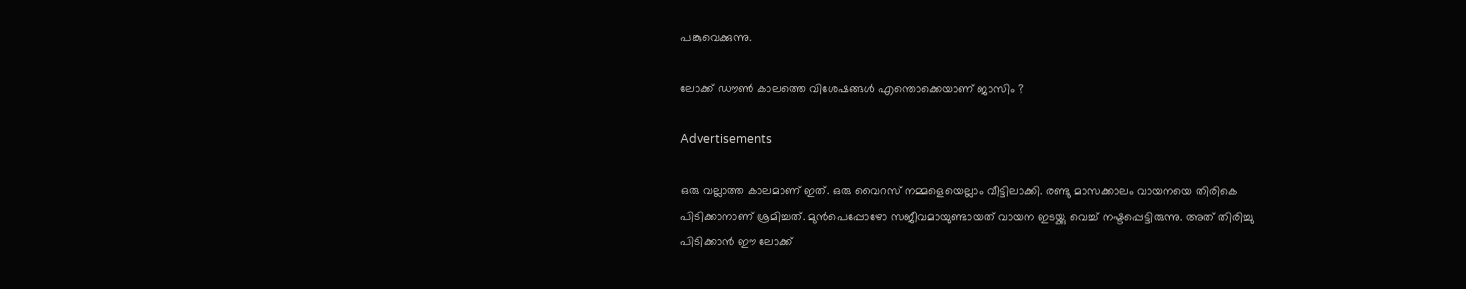പങ്കുവെക്കുന്നു.

ലോക്ക് ഡൗൺ കാലത്തെ വിശേഷങ്ങൾ എന്തൊക്കെയാണ് ജാസിം ?

Advertisements

ഒരു വല്ലാത്ത കാലമാണ് ഇത്. ഒരു വൈറസ് നമ്മളെയെല്ലാം വീട്ടിലാക്കി. രണ്ടു മാസക്കാലം വായനയെ തിരികെ പിടിക്കാനാണ് ശ്രമിച്ചത്. മുൻപെപ്പോഴോ സജീവമായുണ്ടായത് വായന ഇടയ്ക്കു വെച്ച് നഷ്ടപ്പെട്ടിരുന്നു. അത് തിരിച്ചു പിടിക്കാൻ ഈ ലോക്ക്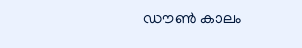ഡൗൺ കാലം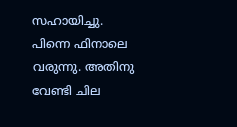സഹായിച്ചു. പിന്നെ ഫിനാലെ വരുന്നു. അതിനു വേണ്ടി ചില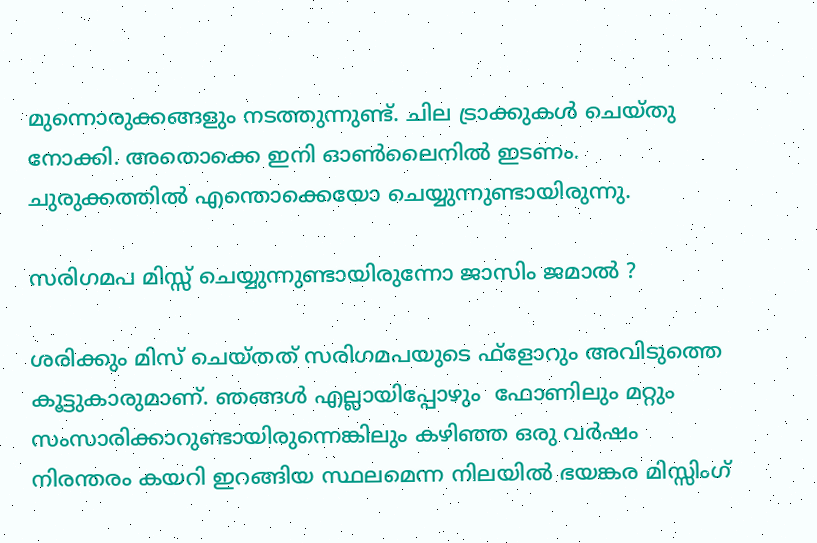മുന്നൊരുക്കങ്ങളും നടത്തുന്നുണ്ട്. ചില ട്രാക്കുകൾ ചെയ്തു നോക്കി. അതൊക്കെ ഇനി ഓൺലൈനിൽ ഇടണം. ചുരുക്കത്തിൽ എന്തൊക്കെയോ ചെയ്യുന്നുണ്ടായിരുന്നു.

സരിഗമപ മിസ്സ് ചെയ്യുന്നുണ്ടായിരുന്നോ ജാസിം ജമാൽ ?

ശരിക്കും മിസ് ചെയ്തത് സരിഗമപയുടെ ഫ്‌ളോറും അവിടുത്തെ കൂട്ടുകാരുമാണ്. ഞങ്ങൾ എല്ലായിപ്പോഴും  ഫോണിലും മറ്റും സംസാരിക്കാറുണ്ടായിരുന്നെങ്കിലും കഴിഞ്ഞ ഒരു വർഷം നിരന്തരം കയറി ഇറങ്ങിയ സ്ഥലമെന്ന നിലയിൽ ഭയങ്കര മിസ്സിംഗ്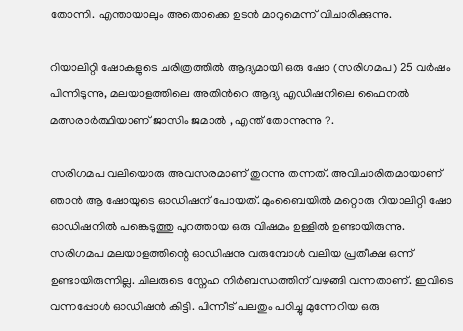തോന്നി. എന്തായാലും അതൊക്കെ ഉടൻ മാറുമെന്ന് വിചാരിക്കുന്നു.

റിയാലിറ്റി ഷോകളുടെ ചരിത്രത്തിൽ ആദ്യമായി ഒരു ഷോ (സരിഗമപ) 25 വർഷം പിന്നിടുന്നു, മലയാളത്തിലെ അതിന്‍റെ ആദ്യ എഡിഷനിലെ ഫൈനല്‍ മത്സരാര്‍ത്ഥിയാണ് ജാസിം ജമാൽ , എന്ത് തോന്നുന്നു ?.

സരിഗമപ വലിയൊരു അവസരമാണ് തുറന്നു തന്നത്. അവിചാരിതമായാണ് ഞാൻ ആ ഷോയുടെ ഓഡിഷന് പോയത്. മുംബൈയിൽ മറ്റൊരു റിയാലിറ്റി ഷോ ഓഡിഷനിൽ പങ്കെടുത്തു പുറത്തായ ഒരു വിഷമം ഉള്ളിൽ ഉണ്ടായിരുന്നു. സരിഗമപ മലയാളത്തിന്റെ ഓഡിഷനു വരുമ്പോൾ വലിയ പ്രതീക്ഷ ഒന്ന് ഉണ്ടായിരുന്നില്ല. ചിലരുടെ സ്നേഹ നിർബന്ധത്തിന് വഴങ്ങി വന്നതാണ്. ഇവിടെ വന്നപ്പോൾ ഓഡിഷൻ കിട്ടി. പിന്നീട് പലതും പഠിച്ചു മുന്നേറിയ ഒരു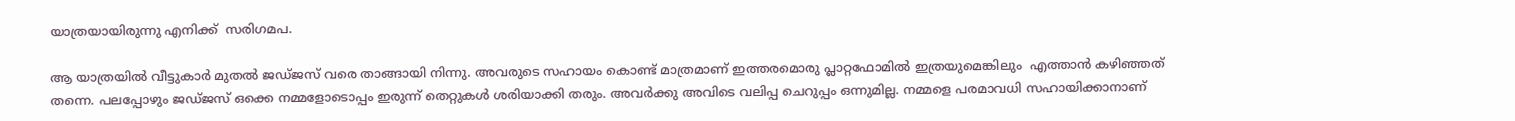യാത്രയായിരുന്നു എനിക്ക്  സരിഗമപ.

ആ യാത്രയിൽ വീട്ടുകാർ മുതൽ ജഡ്ജസ് വരെ താങ്ങായി നിന്നു. അവരുടെ സഹായം കൊണ്ട് മാത്രമാണ് ഇത്തരമൊരു പ്ലാറ്റഫോമിൽ ഇത്രയുമെങ്കിലും  എത്താൻ കഴിഞ്ഞത് തന്നെ. പലപ്പോഴും ജഡ്ജസ് ഒക്കെ നമ്മളോടൊപ്പം ഇരുന്ന് തെറ്റുകൾ ശരിയാക്കി തരും. അവർക്കു അവിടെ വലിപ്പ ചെറുപ്പം ഒന്നുമില്ല. നമ്മളെ പരമാവധി സഹായിക്കാനാണ്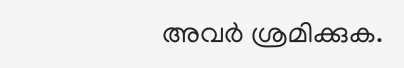അവർ ശ്രമിക്കുക.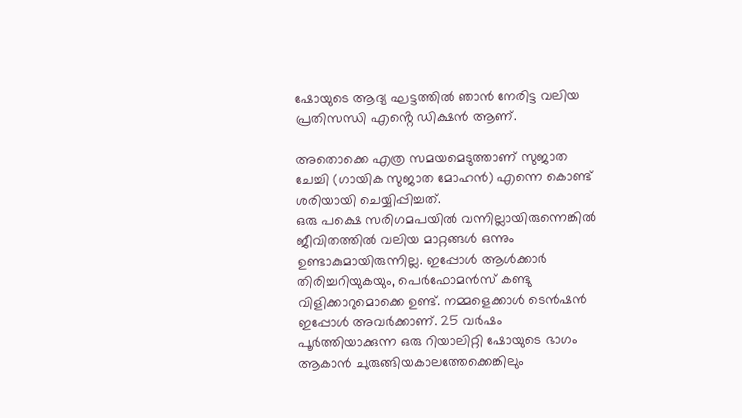ഷോയുടെ ആദ്യ ഘട്ടത്തിൽ ഞാൻ നേരിട്ട വലിയ പ്രതിസന്ധി എൻ്റെ ഡിക്ഷൻ ആണ്.

അതൊക്കെ എത്ര സമയമെടുത്താണ് സുജാത ചേച്ചി (ഗായിക സുജാത മോഹൻ) എന്നെ കൊണ്ട് ശരിയായി ചെയ്യിപ്പിച്ചത്.
ഒരു പക്ഷെ സരിഗമപയിൽ വന്നില്ലായിരുന്നെങ്കിൽ ജീവിതത്തിൽ വലിയ മാറ്റങ്ങൾ ഒന്നും ഉണ്ടാകുമായിരുന്നില്ല. ഇപ്പോൾ ആൾക്കാർ തിരിച്ചറിയുകയും, പെർഫോമൻസ് കണ്ടു വിളിക്കാറുമൊക്കെ ഉണ്ട്. നമ്മളെക്കാൾ ടെൻഷൻ ഇപ്പോൾ അവർക്കാണ്. 25 വർഷം പൂർത്തിയാക്കുന്ന ഒരു റിയാലിറ്റി ഷോയുടെ ഭാഗം ആകാൻ ചുരുങ്ങിയകാലത്തേക്കെങ്കിലും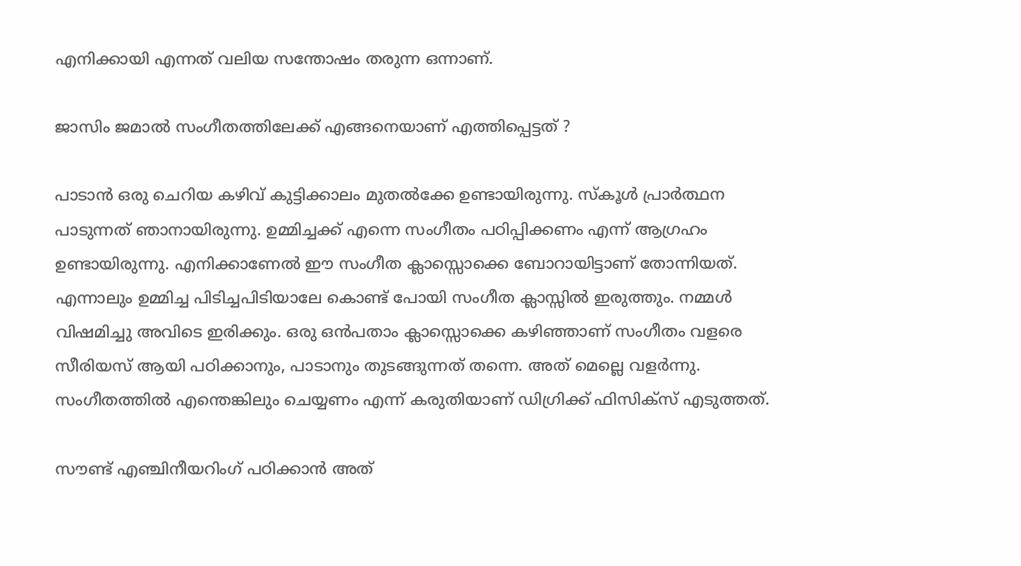എനിക്കായി എന്നത് വലിയ സന്തോഷം തരുന്ന ഒന്നാണ്.

ജാസിം ജമാൽ സംഗീതത്തിലേക്ക് എങ്ങനെയാണ് എത്തിപ്പെട്ടത് ?

പാടാൻ ഒരു ചെറിയ കഴിവ് കുട്ടിക്കാലം മുതൽക്കേ ഉണ്ടായിരുന്നു. സ്കൂൾ പ്രാർത്ഥന പാടുന്നത് ഞാനായിരുന്നു. ഉമ്മിച്ചക്ക് എന്നെ സംഗീതം പഠിപ്പിക്കണം എന്ന് ആഗ്രഹം ഉണ്ടായിരുന്നു. എനിക്കാണേൽ ഈ സംഗീത ക്ലാസ്സൊക്കെ ബോറായിട്ടാണ് തോന്നിയത്. എന്നാലും ഉമ്മിച്ച പിടിച്ചപിടിയാലേ കൊണ്ട് പോയി സംഗീത ക്ലാസ്സിൽ ഇരുത്തും. നമ്മൾ വിഷമിച്ചു അവിടെ ഇരിക്കും. ഒരു ഒൻപതാം ക്ലാസ്സൊക്കെ കഴിഞ്ഞാണ് സംഗീതം വളരെ സീരിയസ് ആയി പഠിക്കാനും, പാടാനും തുടങ്ങുന്നത് തന്നെ. അത് മെല്ലെ വളർന്നു. സംഗീതത്തിൽ എന്തെങ്കിലും ചെയ്യണം എന്ന് കരുതിയാണ് ഡിഗ്രിക്ക് ഫിസിക്സ് എടുത്തത്.

സൗണ്ട് എഞ്ചിനീയറിംഗ് പഠിക്കാൻ അത്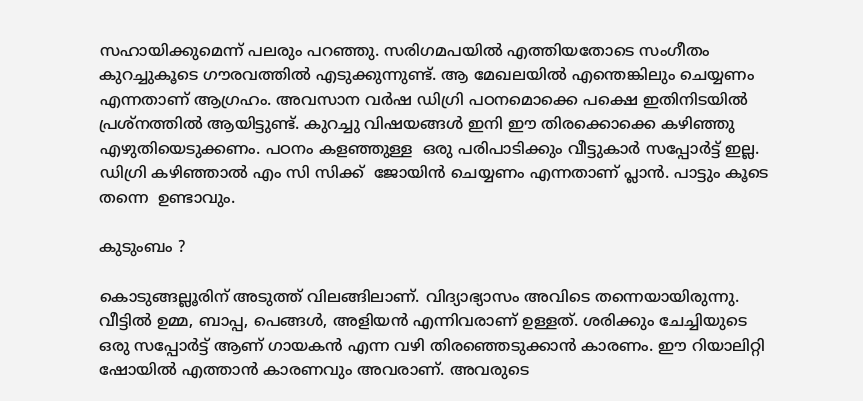സഹായിക്കുമെന്ന് പലരും പറഞ്ഞു. സരിഗമപയിൽ എത്തിയതോടെ സംഗീതം കുറച്ചുകൂടെ ഗൗരവത്തിൽ എടുക്കുന്നുണ്ട്. ആ മേഖലയിൽ എന്തെങ്കിലും ചെയ്യണം എന്നതാണ് ആഗ്രഹം. അവസാന വർഷ ഡിഗ്രി പഠനമൊക്കെ പക്ഷെ ഇതിനിടയിൽ പ്രശ്‌നത്തിൽ ആയിട്ടുണ്ട്. കുറച്ചു വിഷയങ്ങൾ ഇനി ഈ തിരക്കൊക്കെ കഴിഞ്ഞു എഴുതിയെടുക്കണം. പഠനം കളഞ്ഞുള്ള  ഒരു പരിപാടിക്കും വീട്ടുകാർ സപ്പോർട്ട് ഇല്ല. ഡിഗ്രി കഴിഞ്ഞാൽ എം സി സിക്ക്  ജോയിൻ ചെയ്യണം എന്നതാണ് പ്ലാൻ. പാട്ടും കൂടെ തന്നെ  ഉണ്ടാവും.

കുടുംബം ?

കൊടുങ്ങല്ലൂരിന് അടുത്ത് വിലങ്ങിലാണ്. വിദ്യാഭ്യാസം അവിടെ തന്നെയായിരുന്നു. വീട്ടിൽ ഉമ്മ, ബാപ്പ, പെങ്ങൾ, അളിയൻ എന്നിവരാണ് ഉള്ളത്. ശരിക്കും ചേച്ചിയുടെ ഒരു സപ്പോർട്ട് ആണ് ഗായകൻ എന്ന വഴി തിരഞ്ഞെടുക്കാൻ കാരണം. ഈ റിയാലിറ്റി ഷോയിൽ എത്താൻ കാരണവും അവരാണ്. അവരുടെ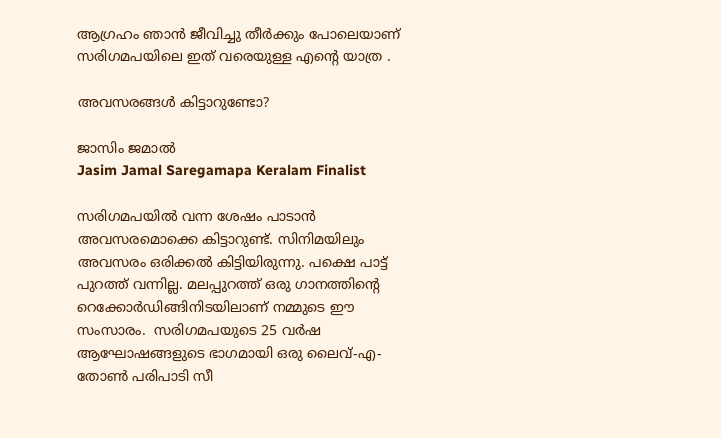ആഗ്രഹം ഞാൻ ജീവിച്ചു തീർക്കും പോലെയാണ് സരിഗമപയിലെ ഇത് വരെയുള്ള എൻ്റെ യാത്ര .

അവസരങ്ങൾ കിട്ടാറുണ്ടോ?

ജാസിം ജമാൽ
Jasim Jamal Saregamapa Keralam Finalist

സരിഗമപയിൽ വന്ന ശേഷം പാടാൻ അവസരമൊക്കെ കിട്ടാറുണ്ട്. സിനിമയിലും അവസരം ഒരിക്കൽ കിട്ടിയിരുന്നു. പക്ഷെ പാട്ട് പുറത്ത് വന്നില്ല. മലപ്പുറത്ത് ഒരു ഗാനത്തിന്റെ റെക്കോർഡിങ്ങിനിടയിലാണ് നമ്മുടെ ഈ സംസാരം.  സരിഗമപയുടെ 25 വർഷ ആഘോഷങ്ങളുടെ ഭാഗമായി ഒരു ലൈവ്-എ-തോൺ പരിപാടി സീ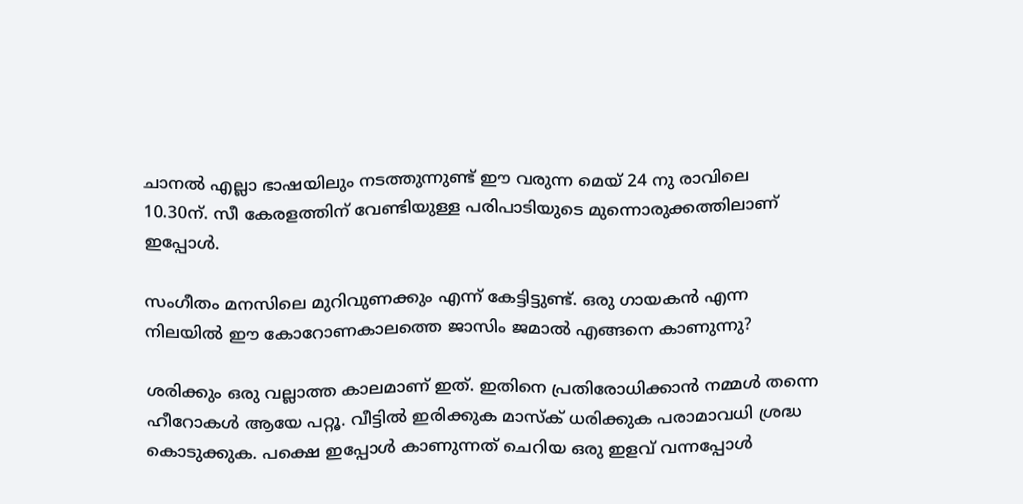ചാനൽ എല്ലാ ഭാഷയിലും നടത്തുന്നുണ്ട് ഈ വരുന്ന മെയ് 24 നു രാവിലെ 10.30ന്. സീ കേരളത്തിന് വേണ്ടിയുള്ള പരിപാടിയുടെ മുന്നൊരുക്കത്തിലാണ് ഇപ്പോൾ.

സംഗീതം മനസിലെ മുറിവുണക്കും എന്ന് കേട്ടിട്ടുണ്ട്. ഒരു ഗായകൻ എന്ന നിലയിൽ ഈ കോറോണകാലത്തെ ജാസിം ജമാൽ എങ്ങനെ കാണുന്നു?

ശരിക്കും ഒരു വല്ലാത്ത കാലമാണ് ഇത്. ഇതിനെ പ്രതിരോധിക്കാൻ നമ്മൾ തന്നെ ഹീറോകൾ ആയേ പറ്റൂ. വീട്ടിൽ ഇരിക്കുക മാസ്ക് ധരിക്കുക പരാമാവധി ശ്രദ്ധ കൊടുക്കുക. പക്ഷെ ഇപ്പോൾ കാണുന്നത് ചെറിയ ഒരു ഇളവ് വന്നപ്പോൾ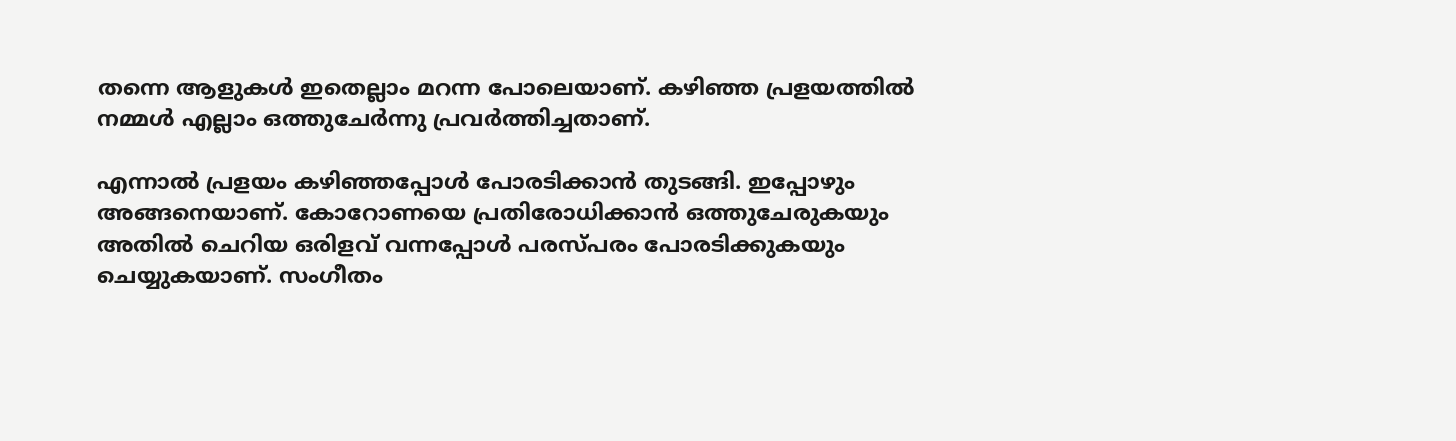തന്നെ ആളുകൾ ഇതെല്ലാം മറന്ന പോലെയാണ്. കഴിഞ്ഞ പ്രളയത്തിൽ നമ്മൾ എല്ലാം ഒത്തുചേർന്നു പ്രവർത്തിച്ചതാണ്.

എന്നാൽ പ്രളയം കഴിഞ്ഞപ്പോൾ പോരടിക്കാൻ തുടങ്ങി. ഇപ്പോഴും അങ്ങനെയാണ്. കോറോണയെ പ്രതിരോധിക്കാൻ ഒത്തുചേരുകയും അതിൽ ചെറിയ ഒരിളവ് വന്നപ്പോൾ പരസ്പരം പോരടിക്കുകയും ചെയ്യുകയാണ്. സംഗീതം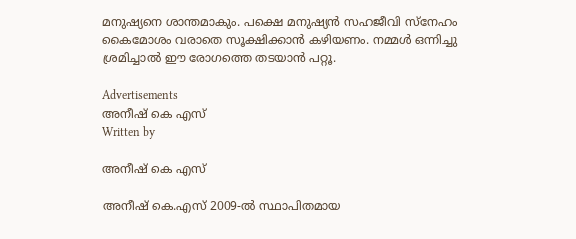മനുഷ്യനെ ശാന്തമാകും. പക്ഷെ മനുഷ്യൻ സഹജീവി സ്നേഹം കൈമോശം വരാതെ സൂക്ഷിക്കാൻ കഴിയണം. നമ്മൾ ഒന്നിച്ചു ശ്രമിച്ചാൽ ഈ രോഗത്തെ തടയാൻ പറ്റൂ.

Advertisements
അനീഷ്‌ കെ എസ്
Written by

അനീഷ്‌ കെ എസ്

അനീഷ് കെ.എസ് 2009-ൽ സ്ഥാപിതമായ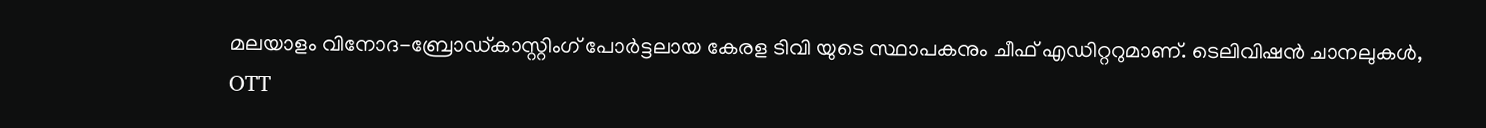മലയാളം വിനോദ-ബ്രോഡ്കാസ്റ്റിംഗ് പോർട്ടലായ കേരള ടിവി യുടെ സ്ഥാപകനും ചീഫ് എഡിറ്ററുമാണ്. ടെലിവിഷൻ ചാനലുകൾ, OTT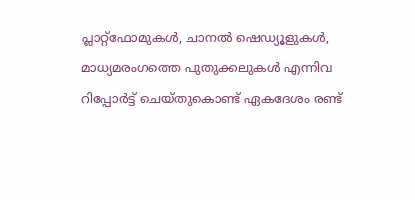പ്ലാറ്റ്‌ഫോമുകൾ, ചാനൽ ഷെഡ്യൂളുകൾ, മാധ്യമരംഗത്തെ പുതുക്കലുകൾ എന്നിവ റിപ്പോർട്ട് ചെയ്തുകൊണ്ട് ഏകദേശം രണ്ട്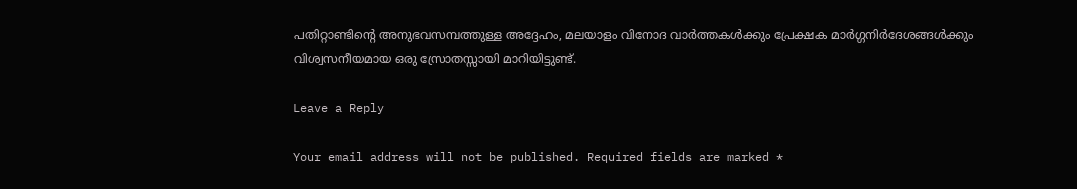പതിറ്റാണ്ടിന്റെ അനുഭവസമ്പത്തുള്ള അദ്ദേഹം, മലയാളം വിനോദ വാർത്തകൾക്കും പ്രേക്ഷക മാർഗ്ഗനിർദേശങ്ങൾക്കും വിശ്വസനീയമായ ഒരു സ്രോതസ്സായി മാറിയിട്ടുണ്ട്.

Leave a Reply

Your email address will not be published. Required fields are marked *